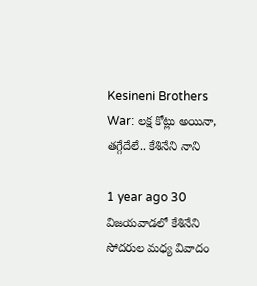Kesineni Brothers War: లక్ష కోట్లు అయినా, తగ్గేదేలే.. కేశినేని నాని

1 year ago 30
విజయవాడలో కేశినేని సోదరుల మధ్య వివాదం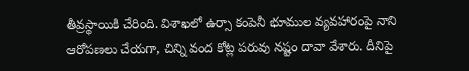తీవ్రస్థాయికి చేరింది. విశాఖలో ఉర్సా కంపెనీ భూముల వ్యవహారంపై నాని ఆరోపణలు చేయగా, చిన్ని వంద కోట్ల పరువు నష్టం దావా వేశారు. దీనిపై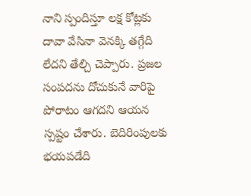నాని స్పందిస్తూ లక్ష కోట్లకు దావా వేసినా వెనక్కి తగ్గేది లేదని తేల్చి చెప్పారు. ప్రజల సంపదను దోచుకునే వారిపై పోరాటం ఆగదని ఆయన స్పష్టం చేశారు. బెదిరింపులకు భయపడేది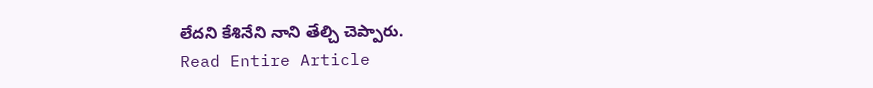లేదని కేశినేని నాని తేల్చి చెప్పారు.
Read Entire Article